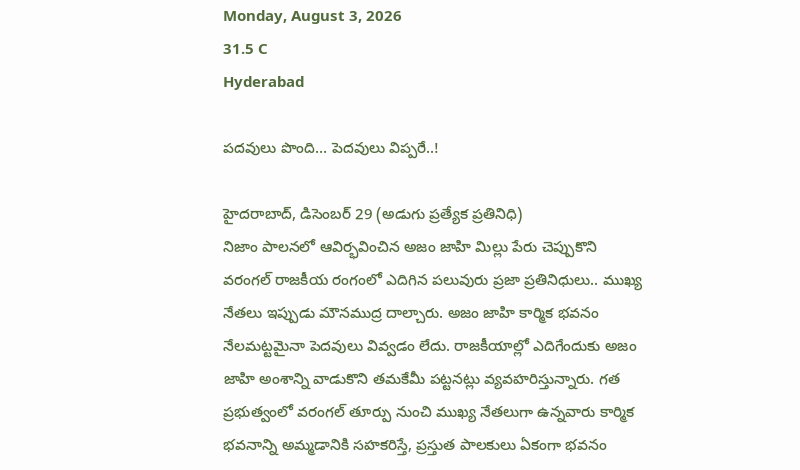Monday, August 3, 2026
31.5 C
Hyderabad

పదవులు పొంది… పెదవులు విప్పరే..!

హైదరాబాద్, డిసెంబర్ 29 (అడుగు ప్రత్యేక ప్రతినిధి)
నిజాం పాలనలో ఆవిర్భవించిన అజం జాహి మిల్లు పేరు చెప్పుకొని వరంగల్ రాజకీయ రంగంలో ఎదిగిన పలువురు ప్రజా ప్రతినిధులు.. ముఖ్య నేతలు ఇప్పుడు మౌనముద్ర దాల్చారు. అజం జాహి కార్మిక భవనం నేలమట్టమైనా పెదవులు వివ్వడం లేదు. రాజకీయాల్లో ఎదిగేందుకు అజం జాహి అంశాన్ని వాడుకొని తమకేమీ పట్టనట్లు వ్యవహరిస్తున్నారు. గత ప్రభుత్వంలో వరంగల్ తూర్పు నుంచి ముఖ్య నేతలుగా ఉన్నవారు కార్మిక భవనాన్ని అమ్మడానికి సహకరిస్తే, ప్రస్తుత పాలకులు ఏకంగా భవనం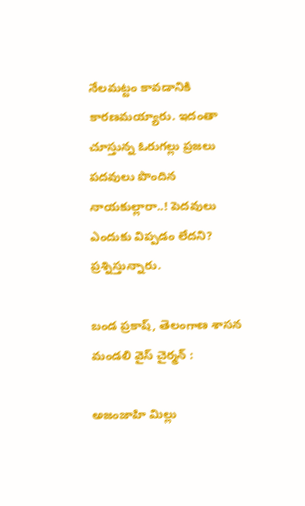నేలమట్టం కావడానికి కారణమయ్యారు. ఇదంతా చూస్తున్న ఓరుగల్లు ప్రజలు పదవులు పొందిన నాయకుల్లారా..! పెదవులు ఎందుకు విప్పడం లేదని? ప్రశ్నిస్తున్నారు.

బండ ప్రకాష్, తెలంగాణ శాసన మండలి వైస్ చైర్మన్ :

అజంజాహి మిల్లు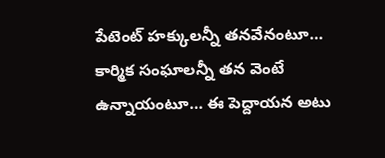పేటెంట్ హక్కులన్నీ తనవేనంటూ… కార్మిక సంఘాలన్నీ తన వెంటే ఉన్నాయంటూ… ఈ పెద్దాయన అటు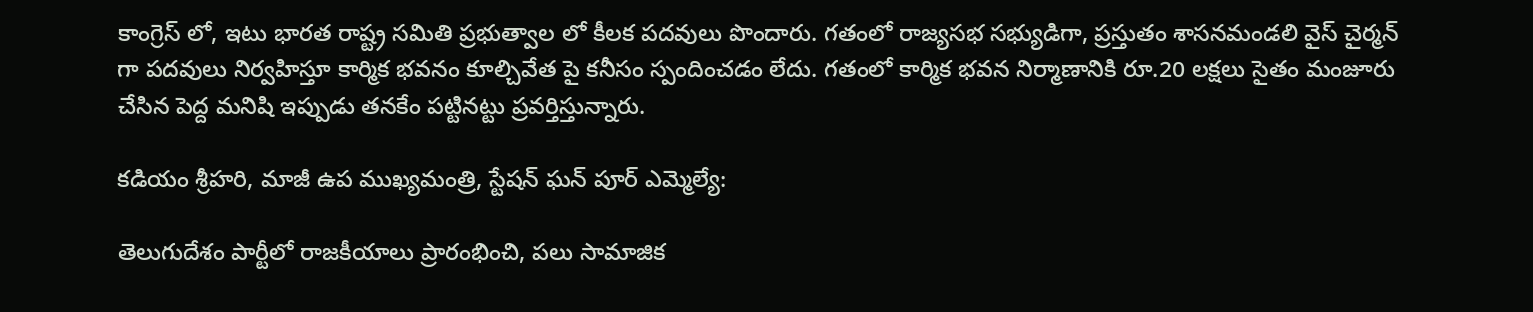కాంగ్రెస్ లో, ఇటు భారత రాష్ట్ర సమితి ప్రభుత్వాల లో కీలక పదవులు పొందారు. గతంలో రాజ్యసభ సభ్యుడిగా, ప్రస్తుతం శాసనమండలి వైస్ చైర్మన్ గా పదవులు నిర్వహిస్తూ కార్మిక భవనం కూల్చివేత పై కనీసం స్పందించడం లేదు. గతంలో కార్మిక భవన నిర్మాణానికి రూ.20 లక్షలు సైతం మంజూరు చేసిన పెద్ద మనిషి ఇప్పుడు తనకేం పట్టినట్టు ప్రవర్తిస్తున్నారు.

కడియం శ్రీహరి, మాజీ ఉప ముఖ్యమంత్రి, స్టేషన్ ఘన్ పూర్ ఎమ్మెల్యే:

తెలుగుదేశం పార్టీలో రాజకీయాలు ప్రారంభించి, పలు సామాజిక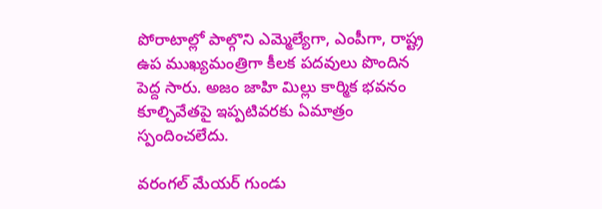పోరాటాల్లో పాల్గొని ఎమ్మెల్యేగా, ఎంపీగా, రాష్ట్ర ఉప ముఖ్యమంత్రిగా కీలక పదవులు పొందిన పెద్ద సారు. అజం జాహి మిల్లు కార్మిక భవనం కూల్చివేతపై ఇప్పటివరకు ఏమాత్రం స్పందించలేదు.

వరంగల్ మేయర్ గుండు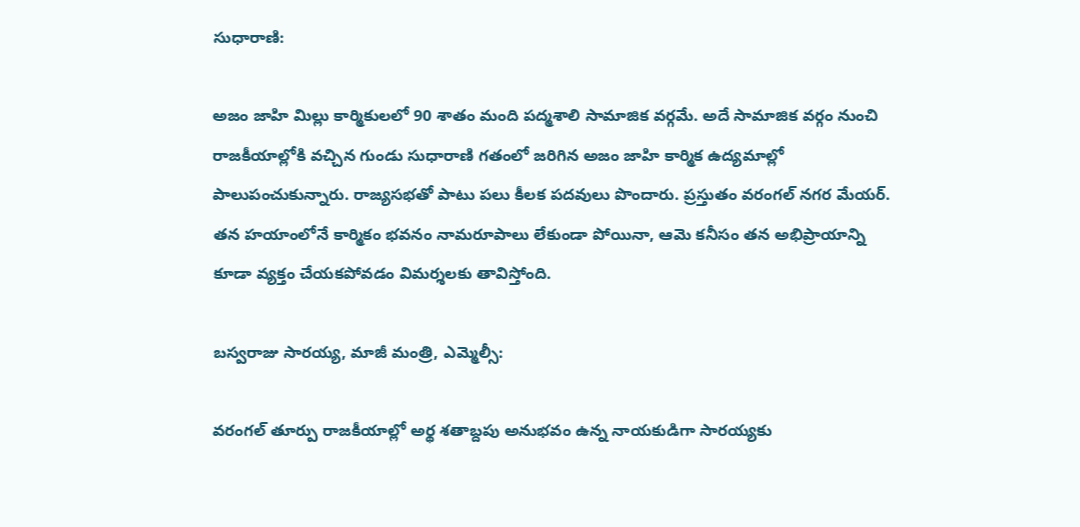సుధారాణి:

అజం జాహి మిల్లు కార్మికులలో 90 శాతం మంది పద్మశాలి సామాజిక వర్గమే. అదే సామాజిక వర్గం నుంచి రాజకీయాల్లోకి వచ్చిన గుండు సుధారాణి గతంలో జరిగిన అజం జాహి కార్మిక ఉద్యమాల్లో పాలుపంచుకున్నారు. రాజ్యసభతో పాటు పలు కీలక పదవులు పొందారు. ప్రస్తుతం వరంగల్ నగర మేయర్. తన హయాంలోనే కార్మికం భవనం నామరూపాలు లేకుండా పోయినా, ఆమె కనీసం తన అభిప్రాయాన్ని కూడా వ్యక్తం చేయకపోవడం విమర్శలకు తావిస్తోంది.

బస్వరాజు సారయ్య, మాజీ మంత్రి, ఎమ్మెల్సీ:

వరంగల్ తూర్పు రాజకీయాల్లో అర్థ శతాబ్దపు అనుభవం ఉన్న నాయకుడిగా సారయ్యకు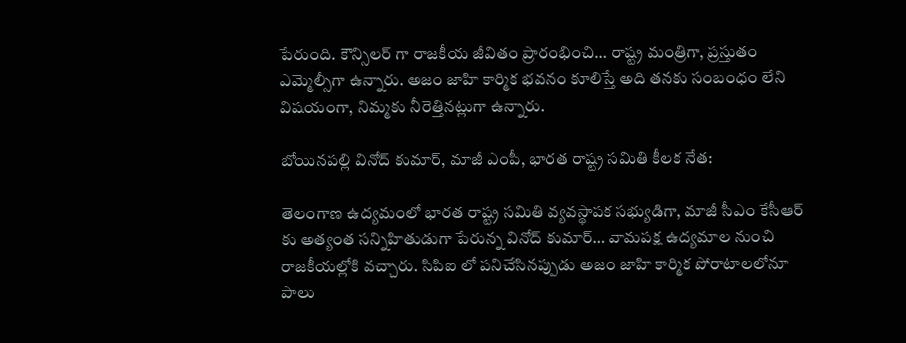పేరుంది. కౌన్సిలర్ గా రాజకీయ జీవితం ప్రారంభించి… రాష్ట్ర మంత్రిగా, ప్రస్తుతం ఎమ్మెల్సీగా ఉన్నారు. అజం జాహి కార్మిక భవనం కూలిస్తే అది తనకు సంబంధం లేని విషయంగా, నిమ్మకు నీరెత్తినట్లుగా ఉన్నారు.

బోయినపల్లి వినోద్ కుమార్, మాజీ ఎంపీ, భారత రాష్ట్ర సమితి కీలక నేత:

తెలంగాణ ఉద్యమంలో భారత రాష్ట్ర సమితి వ్యవస్థాపక సభ్యుడిగా, మాజీ సీఎం కేసీఆర్ కు అత్యంత సన్నిహితుడుగా పేరున్న వినోద్ కుమార్… వామపక్ష ఉద్యమాల నుంచి రాజకీయల్లోకి వచ్చారు. సిపిఐ లో పనిచేసినప్పుడు అజం జాహి కార్మిక పోరాటాలలోనూ పాలు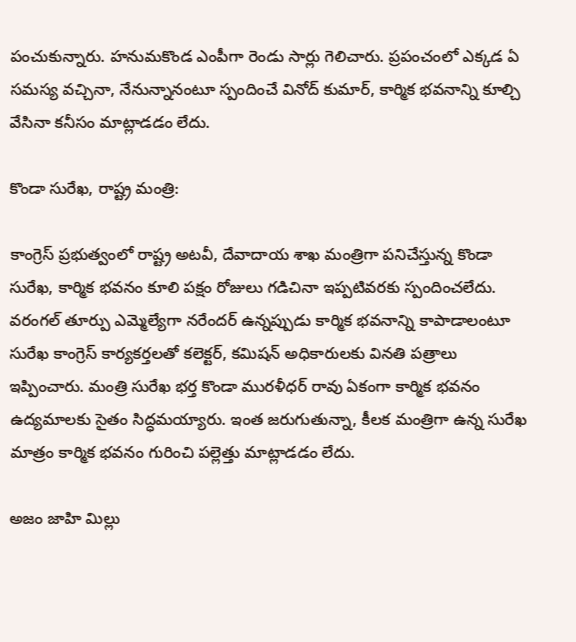పంచుకున్నారు. హనుమకొండ ఎంపీగా రెండు సార్లు గెలిచారు. ప్రపంచంలో ఎక్కడ ఏ సమస్య వచ్చినా, నేనున్నానంటూ స్పందించే వినోద్ కుమార్, కార్మిక భవనాన్ని కూల్చి వేసినా కనీసం మాట్లాడడం లేదు.

కొండా సురేఖ, రాష్ట్ర మంత్రి:

కాంగ్రెస్ ప్రభుత్వంలో రాష్ట్ర అటవీ, దేవాదాయ శాఖ మంత్రిగా పనిచేస్తున్న కొండా సురేఖ, కార్మిక భవనం కూలి పక్షం రోజులు గడిచినా ఇప్పటివరకు స్పందించలేదు. వరంగల్ తూర్పు ఎమ్మెల్యేగా నరేందర్ ఉన్నప్పుడు కార్మిక భవనాన్ని కాపాడాలంటూ సురేఖ కాంగ్రెస్ కార్యకర్తలతో కలెక్టర్, కమిషన్ అధికారులకు వినతి పత్రాలు ఇప్పించారు. మంత్రి సురేఖ భర్త కొండా మురళీధర్ రావు ఏకంగా కార్మిక భవనం ఉద్యమాలకు సైతం సిద్ధమయ్యారు. ఇంత జరుగుతున్నా, కీలక మంత్రిగా ఉన్న సురేఖ మాత్రం కార్మిక భవనం గురించి పల్లెత్తు మాట్లాడడం లేదు.

అజం జాహి మిల్లు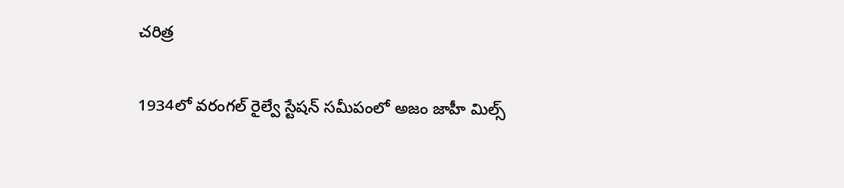చరిత్ర

1934లో వరంగల్ రైల్వే స్టేషన్ సమీపంలో అజం జాహీ మిల్స్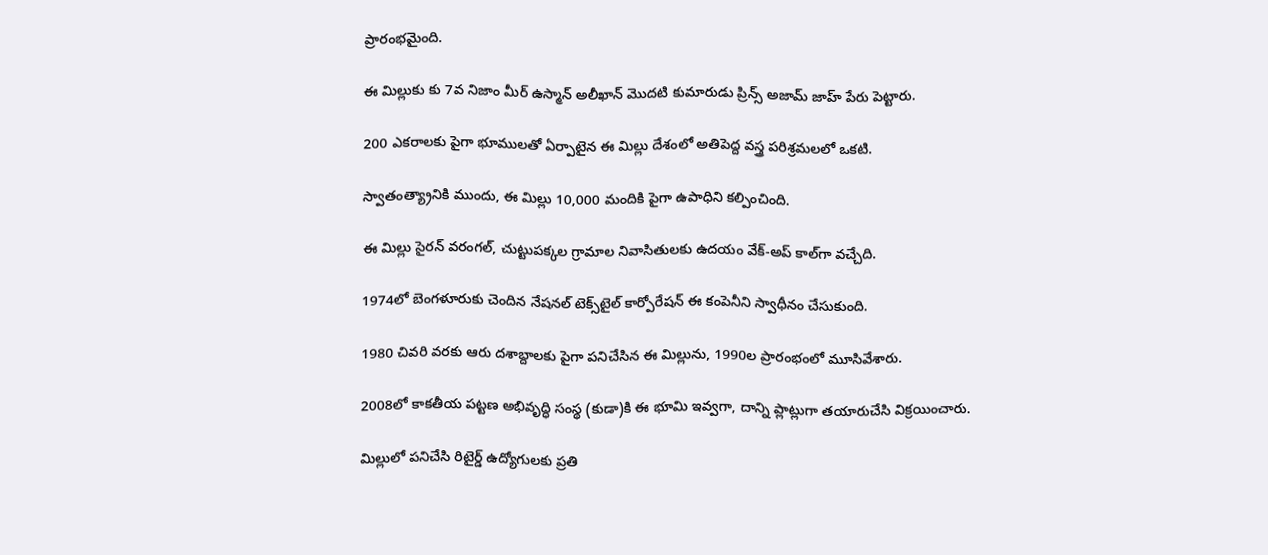ప్రారంభమైంది.

ఈ మిల్లుకు కు 7వ నిజాం మీర్ ఉస్మాన్ అలీఖాన్ మొదటి కుమారుడు ప్రిన్స్ అజామ్ జాహ్ పేరు పెట్టారు.

200 ఎకరాలకు పైగా భూములతో ఏర్పాటైన ఈ మిల్లు దేశంలో అతిపెద్ద వస్త్ర పరిశ్రమలలో ఒకటి.

స్వాతంత్య్రానికి ముందు, ఈ మిల్లు 10,000 మందికి పైగా ఉపాధిని కల్పించింది.

ఈ మిల్లు సైరన్ వరంగల్, చుట్టుపక్కల గ్రామాల నివాసితులకు ఉదయం వేక్-అప్ కాల్‌గా వచ్చేది.

1974లో బెంగళూరుకు చెందిన నేషనల్ టెక్స్‌టైల్ కార్పోరేషన్ ఈ కంపెనీని స్వాధీనం చేసుకుంది.

1980 చివరి వరకు ఆరు దశాబ్దాలకు పైగా పనిచేసిన ఈ మిల్లును, 1990ల ప్రారంభంలో మూసివేశారు.

2008లో కాకతీయ పట్టణ అభివృద్ధి సంస్థ (కుడా)కి ఈ భూమి ఇవ్వగా, దాన్ని ప్లాట్లుగా తయారుచేసి విక్రయించారు.

మిల్లులో పనిచేసి రిటైర్డ్ ఉద్యోగులకు ప్రతి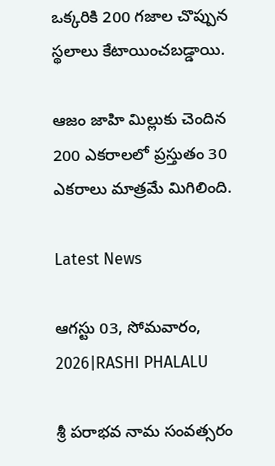ఒక్కరికి 200 గజాల చొప్పున స్థలాలు కేటాయించబడ్డాయి.

ఆజం జాహి మిల్లుకు చెందిన 200 ఎకరాలలో ప్రస్తుతం 30 ఎకరాలు మాత్రమే మిగిలింది.

Latest News

ఆగస్టు 03, సోమవారం, 2026|RASHI PHALALU

శ్రీ పరాభవ నామ సంవత్సరం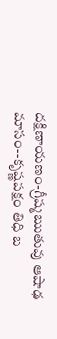దక్షిణాయణం-గ్రీష్మఋతువు ఆషాఢ మాసం--కృష్ణపక్షం తిధి బ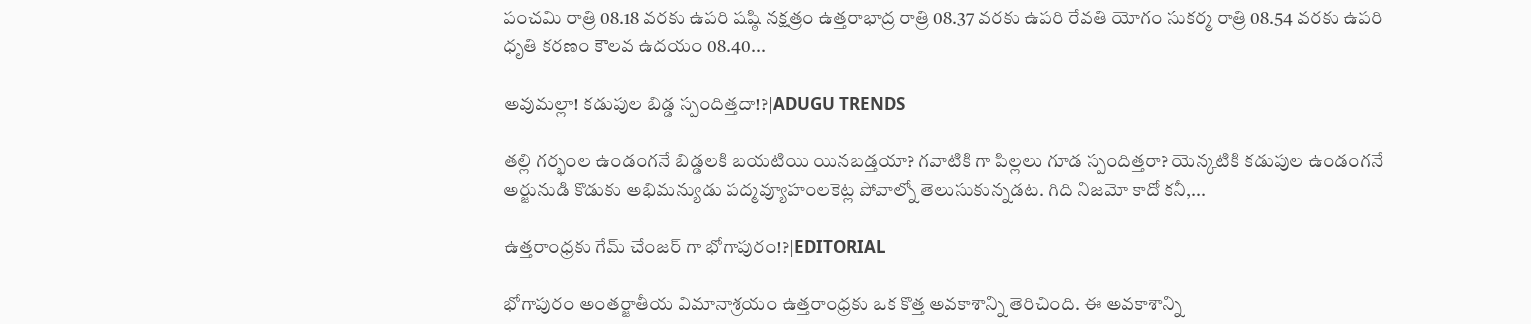పంచమి రాత్రి 08.18 వరకు ఉపరి షష్ఠి నక్షత్రం ఉత్తరాభాద్ర రాత్రి 08.37 వరకు ఉపరి రేవతి యోగం సుకర్మ రాత్రి 08.54 వరకు ఉపరి ధృతి కరణం కౌలవ ఉదయం 08.40...

అవుమల్లా! కడుపుల బిడ్డ స్పందిత్తదా!?|ADUGU TRENDS

తల్లి గర్భంల ఉండంగనే బిడ్డలకి బయటియి యినబడ్తయా? గవాటికి గా పిల్లలు గూడ స్పందిత్తరా? యెన్కటికి కడుపుల ఉండంగనే అర్జునుడి కొడుకు అభిమన్యుడు పద్మవ్యూహంలకెట్ల పోవాల్నో తెలుసుకున్నడట. గిది నిజమో కాదో కనీ,...

ఉత్తరాంధ్రకు గేమ్ చేంజర్ గా భోగాపురం!?|EDITORIAL

భోగాపురం అంతర్జాతీయ విమానాశ్రయం ఉత్తరాంధ్రకు ఒక కొత్త అవకాశాన్ని తెరిచింది. ఈ అవకాశాన్ని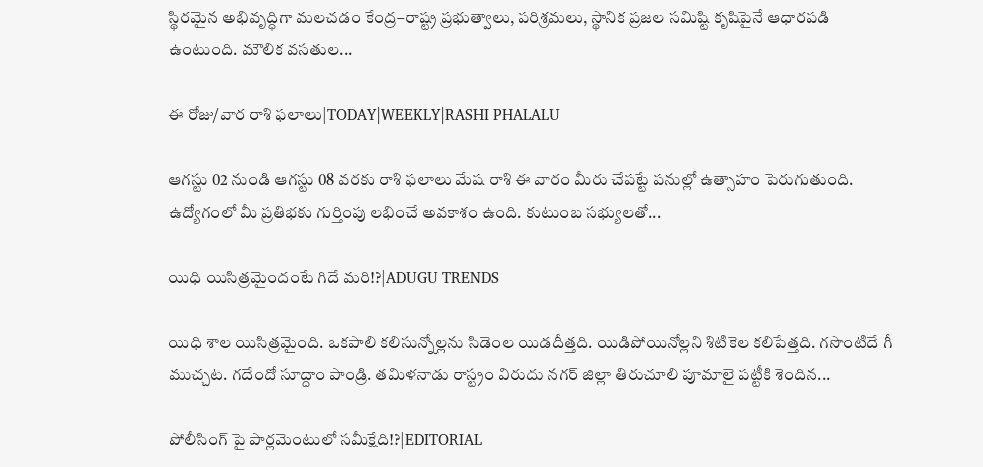స్థిరమైన అభివృద్ధిగా మలచడం కేంద్ర–రాష్ట్ర ప్రభుత్వాలు, పరిశ్రమలు, స్థానిక ప్రజల సమిష్టి కృషిపైనే ఆధారపడి ఉంటుంది. మౌలిక వసతుల...

ఈ రోజు/వార రాశి ఫలాలు|TODAY|WEEKLY|RASHI PHALALU

ఆగస్టు 02 నుండి ఆగస్టు 08 వరకు రాశి ఫలాలు మేష రాశి ఈ వారం మీరు చేపట్టే పనుల్లో ఉత్సాహం పెరుగుతుంది. ఉద్యోగంలో మీ ప్రతిభకు గుర్తింపు లభించే అవకాశం ఉంది. కుటుంబ సభ్యులతో...

యిధి యిసిత్రమైందంటే గిదే మరి!?|ADUGU TRENDS

యిధి శాల యిసిత్రమైంది. ఒకపాలి కలిసున్నోల్లను సిడెంల యిడదీత్తది. యిడిపోయినోల్లని శిటికెల కలిపేత్తది. గసొంటిదే గీ ముచ్చట. గదేందో సూద్దాం పాండ్రి. తమిళనాడు రాస్ట్రం విరుదు నగర్ జిల్లా తిరుచూలి పూమాలై పట్టీకి శెందిన...

పోలీసింగ్ పై పార్లమెంటులో సమీక్షేది!?|EDITORIAL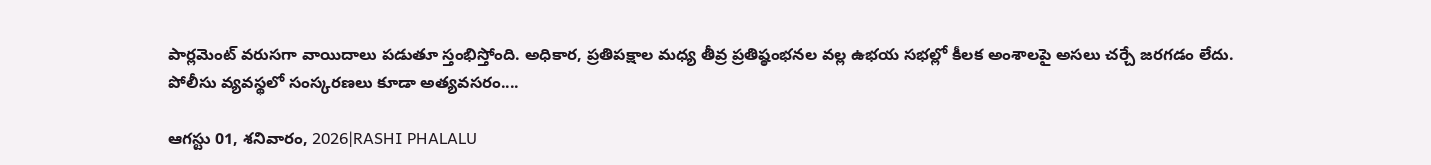పార్లమెంట్ వరుసగా వాయిదాలు పడుతూ స్తంభిస్తోంది. అధికార, ప్రతిపక్షాల మధ్య తీవ్ర ప్రతిష్ఠంభనల వల్ల ఉభయ సభల్లో కీలక అంశాలపై అసలు చర్చే జరగడం లేదు. పోలీసు వ్యవస్థలో సంస్కరణలు కూడా అత్యవసరం....

ఆగస్టు 01, శనివారం, 2026|RASHI PHALALU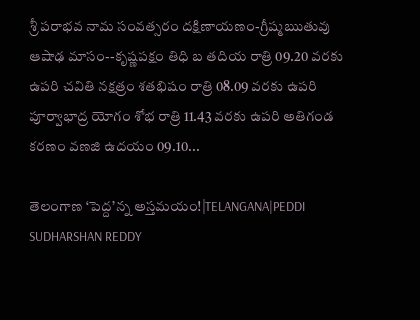శ్రీ పరాభవ నామ సంవత్సరం దక్షిణాయణం-గ్రీష్మఋతువు ఆషాఢ మాసం--కృష్ణపక్షం తిధి బ తదియ రాత్రి 09.20 వరకు ఉపరి చవితి నక్షత్రం శతభిషం రాత్రి 08.09 వరకు ఉపరి పూర్వాభాద్ర యోగం శోభ రాత్రి 11.43 వరకు ఉపరి అతిగండ కరణం వణజి ఉదయం 09.10...

తెలంగాణ ‘పెద్ద’న్న అస్తమయం!|TELANGANA|PEDDI SUDHARSHAN REDDY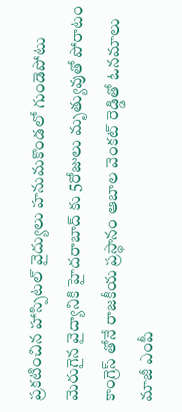ప్రకటించిన హాస్పిటల్ వైద్యులు హనుమకొండలో గుండెపోటు మెరుగైన వైద్యానికి హైదరాబాద్ కు 5రోజులు మృత్యువుతో పోరాటం కాంగ్రెస్ తోనే రాజకీయ ప్రస్థానం ఆబాల వెంకట్ రెడ్డితో ఓనమాలు మాజీ ఎంపీ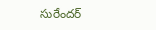సురేందర్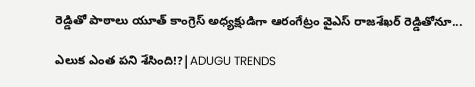రెడ్డితో పాఠాలు యూత్ కాంగ్రెస్ అధ్యక్షుడిగా ఆరంగేట్రం వైఎస్ రాజశేఖర్ రెడ్డితోనూ...

ఎలుక ఎంత పని శేసింది!?|ADUGU TRENDS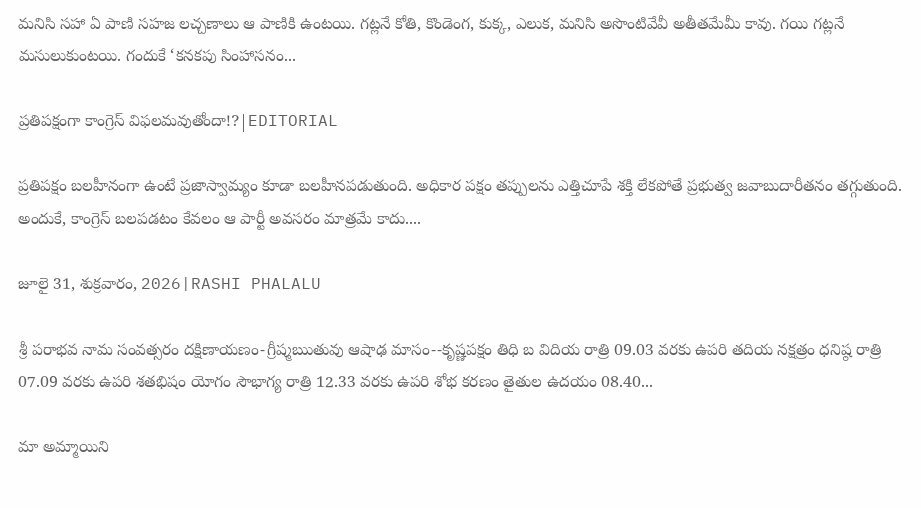మనిసి సహా ఏ పాణి సహజ లచ్చణాలు ఆ పాణికి ఉంటయి. గట్లనే కోతి, కొండెంగ, కుక్క, ఎలుక, మనిసి అసొంటివేవీ అతీతమేమీ కావు. గయి గట్లనే మసులుకుంటయి. గందుకే ‘కనకపు సింహాసనం...

ప్రతిపక్షంగా కాంగ్రెస్ విఫలమవుతోందా!?|EDITORIAL

ప్రతిపక్షం బలహీనంగా ఉంటే ప్రజాస్వామ్యం కూడా బలహీనపడుతుంది. అధికార పక్షం తప్పులను ఎత్తిచూపే శక్తి లేకపోతే ప్రభుత్వ జవాబుదారీతనం తగ్గుతుంది. అందుకే, కాంగ్రెస్ బలపడటం కేవలం ఆ పార్టీ అవసరం మాత్రమే కాదు....

జూలై 31, శుక్రవారం, 2026|RASHI PHALALU

శ్రీ పరాభవ నామ సంవత్సరం దక్షిణాయణం-గ్రీష్మఋతువు ఆషాఢ మాసం--కృష్ణపక్షం తిధి బ విదియ రాత్రి 09.03 వరకు ఉపరి తదియ నక్షత్రం ధనిష్ఠ రాత్రి 07.09 వరకు ఉపరి శతభిషం యోగం సౌభాగ్య రాత్రి 12.33 వరకు ఉపరి శోభ కరణం తైతుల ఉదయం 08.40...

మా అమ్మాయిని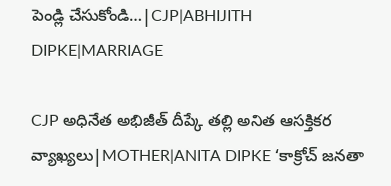పెండ్లి చేసుకోండి…|CJP|ABHIJITH DIPKE|MARRIAGE

CJP అధినేత అభిజీత్ దీప్కే తల్లి అనిత ఆసక్తికర వ్యాఖ్యలు|MOTHER|ANITA DIPKE ‘కాక్రోచ్ జనతా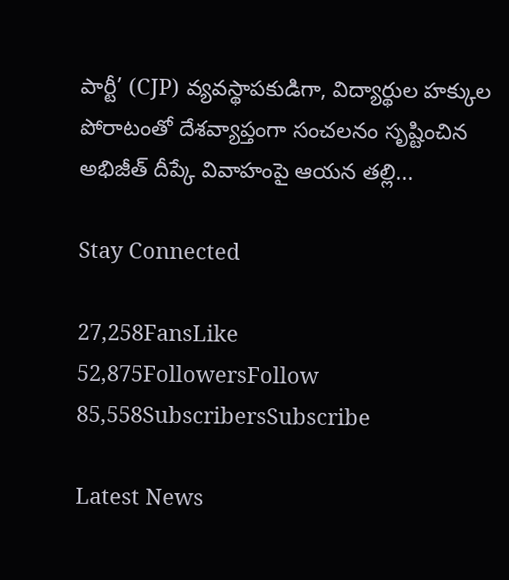పార్టీ’ (CJP) వ్యవస్థాపకుడిగా, విద్యార్థుల హక్కుల పోరాటంతో దేశవ్యాప్తంగా సంచలనం సృష్టించిన అభిజీత్ దీప్కే వివాహంపై ఆయన తల్లి...

Stay Connected

27,258FansLike
52,875FollowersFollow
85,558SubscribersSubscribe

Latest News